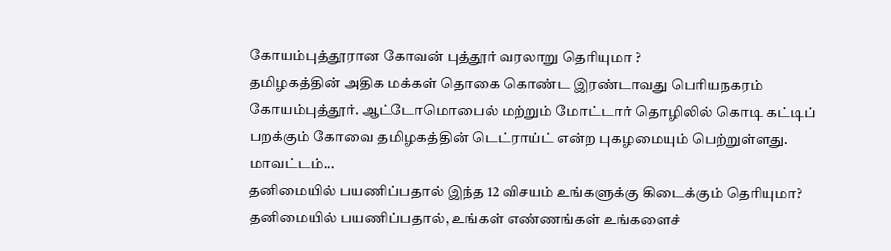கோயம்புத்தூரான கோவன் புத்தூர் வரலாறு தெரியுமா ?
தமிழகத்தின் அதிக மக்கள் தொகை கொண்ட இரண்டாவது பெரியநகரம் கோயம்புத்தூர். ஆட்டோமொபைல் மற்றும் மோட்டார் தொழிலில் கொடி கட்டிப் பறக்கும் கோவை தமிழகத்தின் டெட்ராய்ட் என்ற புகழமையும் பெற்றுள்ளது. மாவட்டம்...
தனிமையில் பயணிப்பதால் இந்த 12 விசயம் உங்களுக்கு கிடைக்கும் தெரியுமா?
தனிமையில் பயணிப்பதால், உங்கள் எண்ணங்கள் உங்களைச்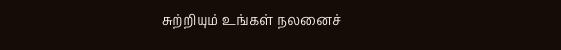சுற்றியும் உங்கள் நலனைச்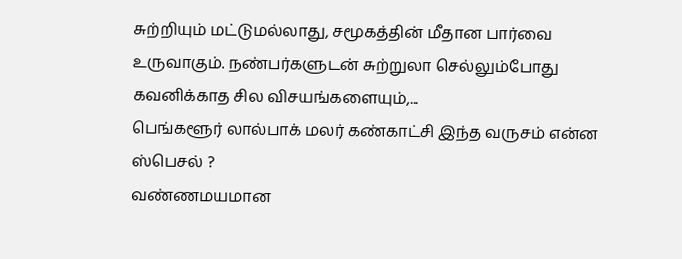சுற்றியும் மட்டுமல்லாது, சமூகத்தின் மீதான பார்வை உருவாகும். நண்பர்களுடன் சுற்றுலா செல்லும்போது கவனிக்காத சில விசயங்களையும்,...
பெங்களூர் லால்பாக் மலர் கண்காட்சி இந்த வருசம் என்ன ஸ்பெசல் ?
வண்ணமயமான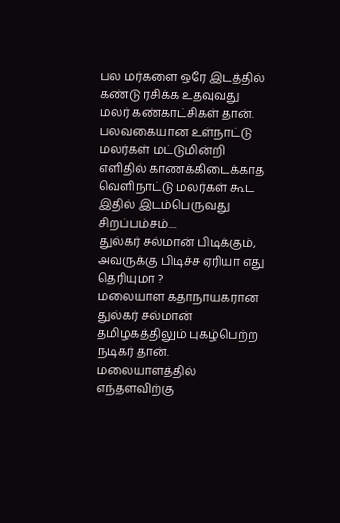பல மர்களை ஒரே இடத்தில் கண்டு ரசிக்க உதவுவது மலர் கண்காட்சிகள் தான். பலவகையான உள்நாட்டு மலர்கள் மட்டுமின்றி எளிதில் காணக்கிடைக்காத வெளிநாட்டு மலர்கள் கூட இதில் இடம்பெருவது சிறப்பம்சம்....
துல்கர் சல்மான் பிடிக்கும், அவருக்கு பிடிச்ச ஏரியா எது தெரியுமா ?
மலையாள கதாநாயகரான துல்கர் சல்மான் தமிழகத்திலும் புகழ்பெற்ற நடிகர் தான். மலையாளத்தில் எந்தளவிற்கு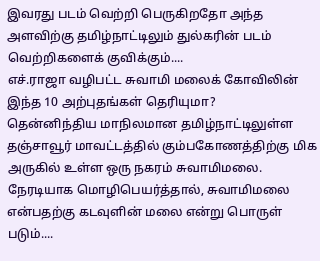இவரது படம் வெற்றி பெருகிறதோ அந்த அளவிற்கு தமிழ்நாட்டிலும் துல்கரின் படம் வெற்றிகளைக் குவிக்கும்....
எச்.ராஜா வழிபட்ட சுவாமி மலைக் கோவிலின் இந்த 10 அற்புதங்கள் தெரியுமா?
தென்னிந்திய மாநிலமான தமிழ்நாட்டிலுள்ள தஞ்சாவூர் மாவட்டத்தில் கும்பகோணத்திற்கு மிக அருகில் உள்ள ஒரு நகரம் சுவாமிமலை. நேரடியாக மொழிபெயர்த்தால், சுவாமிமலை என்பதற்கு கடவுளின் மலை என்று பொருள் படும்....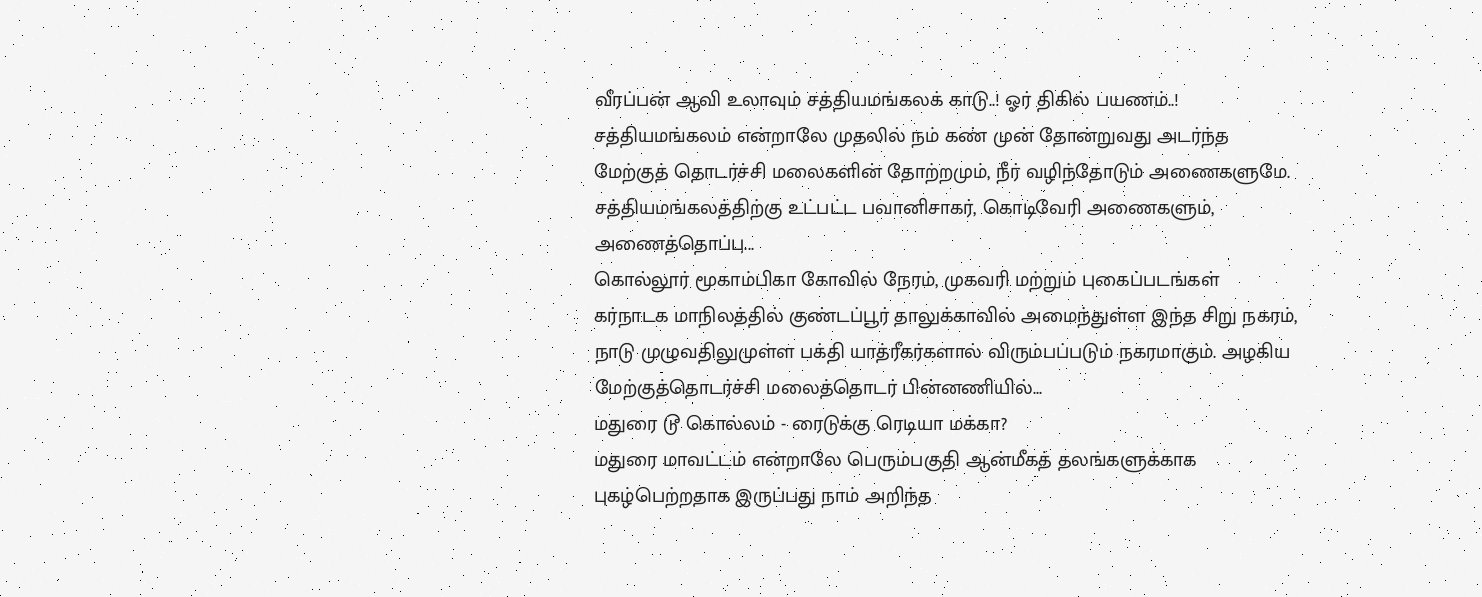வீரப்பன் ஆவி உலாவும் சத்தியமங்கலக் காடு..! ஓர் திகில் பயணம்..!
சத்தியமங்கலம் என்றாலே முதலில் நம் கண் முன் தோன்றுவது அடர்ந்த மேற்குத் தொடர்ச்சி மலைகளின் தோற்றமும், நீர் வழிந்தோடும் அணைகளுமே. சத்தியமங்கலத்திற்கு உட்பட்ட பவானிசாகர், கொடிவேரி அணைகளும், அணைத்தொப்பு...
கொல்லூர் மூகாம்பிகா கோவில் நேரம், முகவரி மற்றும் புகைப்படங்கள்
கர்நாடக மாநிலத்தில் குண்டப்பூர் தாலுக்காவில் அமைந்துள்ள இந்த சிறு நகரம், நாடு முழுவதிலுமுள்ள பக்தி யாத்ரீகர்களால் விரும்பப்படும் நகரமாகும். அழகிய மேற்குத்தொடர்ச்சி மலைத்தொடர் பின்னணியில்...
மதுரை டூ கொல்லம் - ரைடுக்கு ரெடியா மக்கா?
மதுரை மாவட்டம் என்றாலே பெரும்பகுதி ஆன்மீகத் தலங்களுக்காக புகழ்பெற்றதாக இருப்பது நாம் அறிந்த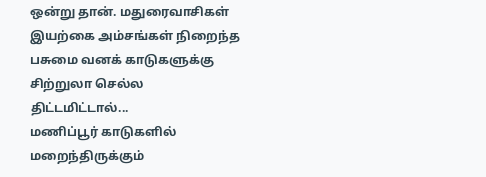ஒன்று தான். மதுரைவாசிகள் இயற்கை அம்சங்கள் நிறைந்த பசுமை வனக் காடுகளுக்கு சிற்றுலா செல்ல திட்டமிட்டால்...
மணிப்பூர் காடுகளில் மறைந்திருக்கும்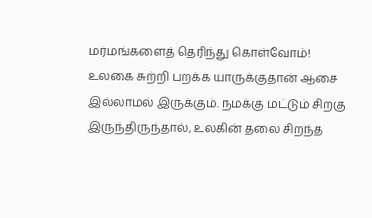மர்மங்களைத் தெரிந்து கொள்வோம்!
உலகை சுற்றி பறக்க யாருக்குதான் ஆசை இல்லாமல் இருக்கும். நமக்கு மட்டும் சிறகு இருந்திருந்தால், உலகின் தலை சிறந்த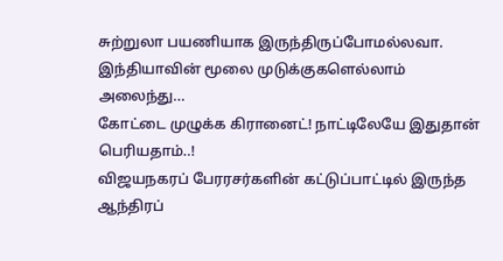சுற்றுலா பயணியாக இருந்திருப்போமல்லவா. இந்தியாவின் மூலை முடுக்குகளெல்லாம் அலைந்து...
கோட்டை முழுக்க கிரானைட்! நாட்டிலேயே இதுதான் பெரியதாம்..!
விஜயநகரப் பேரரசர்களின் கட்டுப்பாட்டில் இருந்த ஆந்திரப்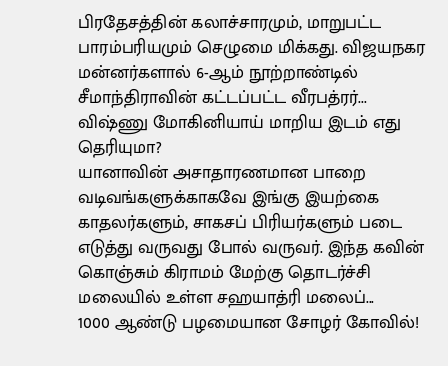பிரதேசத்தின் கலாச்சாரமும், மாறுபட்ட பாரம்பரியமும் செழுமை மிக்கது. விஜயநகர மன்னர்களால் 6-ஆம் நூற்றாண்டில் சீமாந்திராவின் கட்டப்பட்ட வீரபத்ரர்...
விஷ்ணு மோகினியாய் மாறிய இடம் எது தெரியுமா?
யானாவின் அசாதாரணமான பாறை வடிவங்களுக்காகவே இங்கு இயற்கை காதலர்களும், சாகசப் பிரியர்களும் படை எடுத்து வருவது போல் வருவர். இந்த கவின் கொஞ்சும் கிராமம் மேற்கு தொடர்ச்சி மலையில் உள்ள சஹயாத்ரி மலைப்...
1000 ஆண்டு பழமையான சோழர் கோவில்!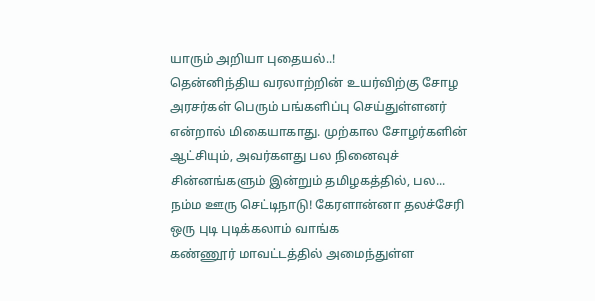யாரும் அறியா புதையல்..!
தென்னிந்திய வரலாற்றின் உயர்விற்கு சோழ அரசர்கள் பெரும் பங்களிப்பு செய்துள்ளனர் என்றால் மிகையாகாது. முற்கால சோழர்களின் ஆட்சியும், அவர்களது பல நினைவுச் சின்னங்களும் இன்றும் தமிழகத்தில், பல...
நம்ம ஊரு செட்டிநாடு! கேரளான்னா தலச்சேரி ஒரு புடி புடிக்கலாம் வாங்க
கண்ணூர் மாவட்டத்தில் அமைந்துள்ள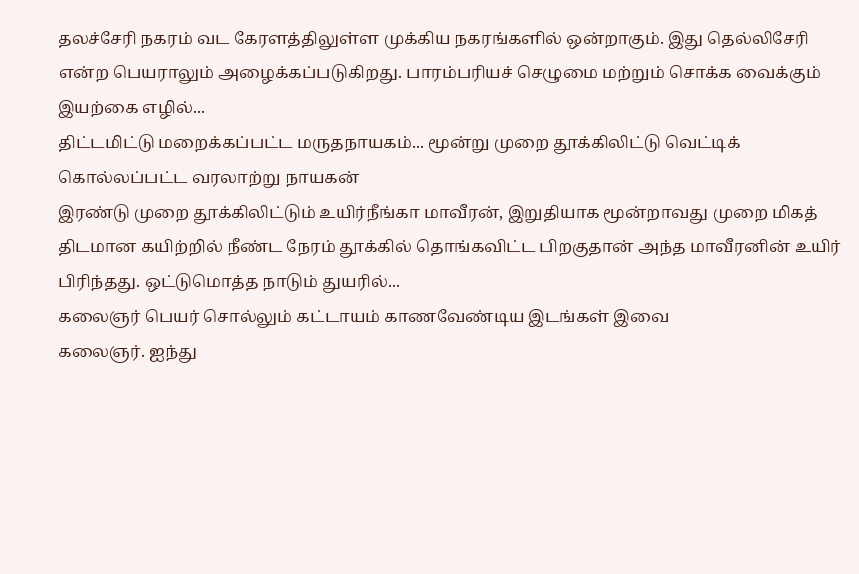தலச்சேரி நகரம் வட கேரளத்திலுள்ள முக்கிய நகரங்களில் ஒன்றாகும். இது தெல்லிசேரி என்ற பெயராலும் அழைக்கப்படுகிறது. பாரம்பரியச் செழுமை மற்றும் சொக்க வைக்கும் இயற்கை எழில்...
திட்டமிட்டு மறைக்கப்பட்ட மருதநாயகம்... மூன்று முறை தூக்கிலிட்டு வெட்டிக் கொல்லப்பட்ட வரலாற்று நாயகன்
இரண்டு முறை தூக்கிலிட்டும் உயிர்நீங்கா மாவீரன், இறுதியாக மூன்றாவது முறை மிகத் திடமான கயிற்றில் நீண்ட நேரம் தூக்கில் தொங்கவிட்ட பிறகுதான் அந்த மாவீரனின் உயிர் பிரிந்தது. ஒட்டுமொத்த நாடும் துயரில்...
கலைஞர் பெயர் சொல்லும் கட்டாயம் காணவேண்டிய இடங்கள் இவை
கலைஞர். ஐந்து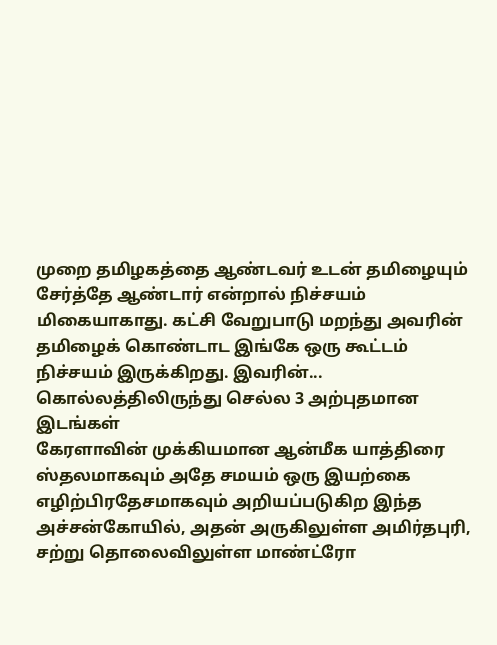முறை தமிழகத்தை ஆண்டவர் உடன் தமிழையும் சேர்த்தே ஆண்டார் என்றால் நிச்சயம் மிகையாகாது. கட்சி வேறுபாடு மறந்து அவரின் தமிழைக் கொண்டாட இங்கே ஒரு கூட்டம் நிச்சயம் இருக்கிறது. இவரின்...
கொல்லத்திலிருந்து செல்ல 3 அற்புதமான இடங்கள்
கேரளாவின் முக்கியமான ஆன்மீக யாத்திரை ஸ்தலமாகவும் அதே சமயம் ஒரு இயற்கை எழிற்பிரதேசமாகவும் அறியப்படுகிற இந்த அச்சன்கோயில், அதன் அருகிலுள்ள அமிர்தபுரி, சற்று தொலைவிலுள்ள மாண்ட்ரோ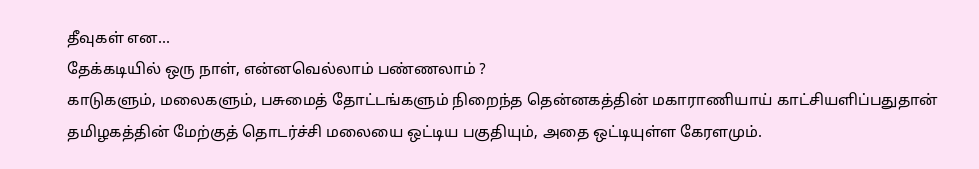தீவுகள் என...
தேக்கடியில் ஒரு நாள், என்னவெல்லாம் பண்ணலாம் ?
காடுகளும், மலைகளும், பசுமைத் தோட்டங்களும் நிறைந்த தென்னகத்தின் மகாராணியாய் காட்சியளிப்பதுதான் தமிழகத்தின் மேற்குத் தொடர்ச்சி மலையை ஒட்டிய பகுதியும், அதை ஒட்டியுள்ள கேரளமும்.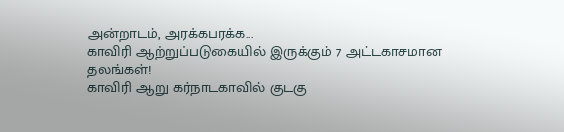அன்றாடம், அரக்கபரக்க...
காவிரி ஆற்றுப்படுகையில் இருக்கும் 7 அட்டகாசமான தலங்கள்!
காவிரி ஆறு கர்நாடகாவில் குடகு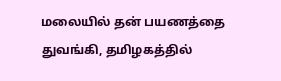மலையில் தன் பயணத்தை துவங்கி, தமிழகத்தில்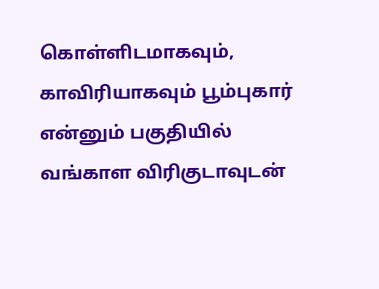கொள்ளிடமாகவும், காவிரியாகவும் பூம்புகார் என்னும் பகுதியில் வங்காள விரிகுடாவுடன்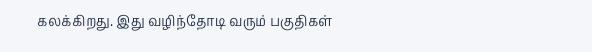கலக்கிறது. இது வழிந்தோடி வரும் பகுதிகள்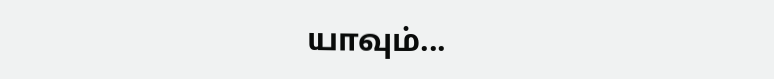யாவும்...